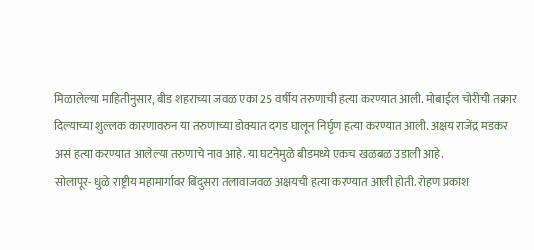मिळालेल्या माहितीनुसार, बीड शहराच्या जवळ एका 25 वर्षीय तरुणाची हत्या करण्यात आली. मोबाईल चोरीची तक्रार दिल्याच्या शुल्लक कारणावरुन या तरुणाच्या डोक्यात दगड घालून निर्घृण हत्या करण्यात आली. अक्षय राजेंद्र मडकर असं हत्या करण्यात आलेल्या तरुणाचे नाव आहे. या घटनेमुळे बीडमध्ये एकच खळबळ उडाली आहे.
सोलापूर- धुळे राष्ट्रीय महामार्गावर बिंदुसरा तलावाजवळ अक्षयची हत्या करण्यात आली होती. रोहण प्रकाश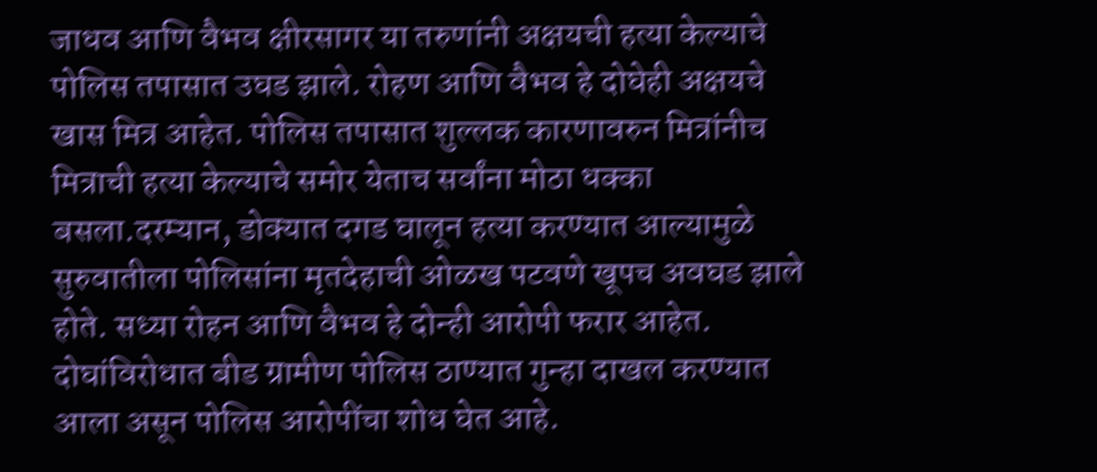जाधव आणि वैभव क्षीरसागर या तरुणांनी अक्षयची हत्या केल्याचे पोलिस तपासात उघड झाले. रोहण आणि वैभव हे दोघेही अक्षयचे खास मित्र आहेत. पोलिस तपासात शुल्लक कारणावरुन मित्रांनीच मित्राची हत्या केल्याचे समोर येताच सर्वांना मोठा धक्का बसला.दरम्यान, डोक्यात दगड घालून हत्या करण्यात आल्यामुळे सुरुवातीला पोलिसांना मृतदेहाची ओळख पटवणे खूपच अवघड झाले होते. सध्या रोहन आणि वैभव हे दोन्ही आरोपी फरार आहेत. दोघांविरोधात बीड ग्रामीण पोलिस ठाण्यात गुन्हा दाखल करण्यात आला असून पोलिस आरोपींचा शोध घेत आहे.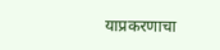याप्रकरणाचा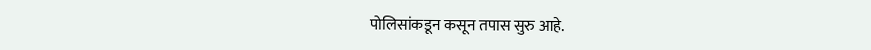पोलिसांकडून कसून तपास सुरु आहे.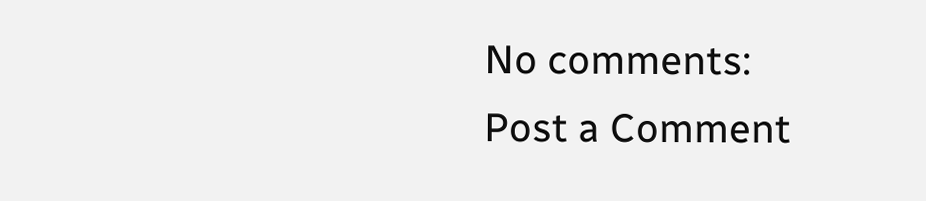No comments:
Post a Comment